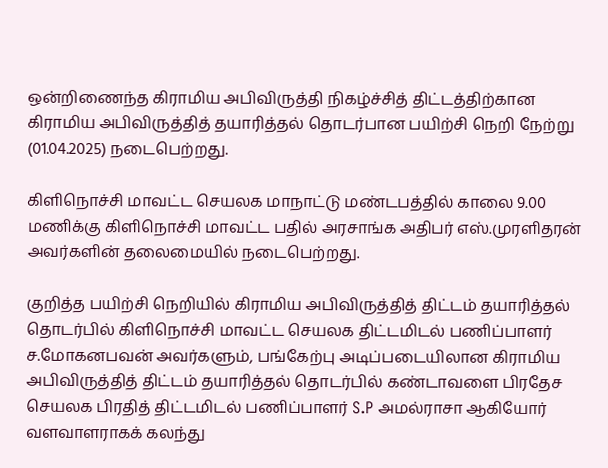ஒன்றிணைந்த கிராமிய அபிவிருத்தி நிகழ்ச்சித் திட்டத்திற்கான கிராமிய அபிவிருத்தித் தயாரித்தல் தொடர்பான பயிற்சி நெறி நேற்று (01.04.2025) நடைபெற்றது.

கிளிநொச்சி மாவட்ட செயலக மாநாட்டு மண்டபத்தில் காலை 9.00 மணிக்கு கிளிநொச்சி மாவட்ட பதில் அரசாங்க அதிபர் எஸ்.முரளிதரன் அவர்களின் தலைமையில் நடைபெற்றது.

குறித்த பயிற்சி நெறியில் கிராமிய அபிவிருத்தித் திட்டம் தயாரித்தல் தொடர்பில் கிளிநொச்சி மாவட்ட செயலக திட்டமிடல் பணிப்பாளர் ச.மோகனபவன் அவர்களும், பங்கேற்பு அடிப்படையிலான கிராமிய அபிவிருத்தித் திட்டம் தயாரித்தல் தொடர்பில் கண்டாவளை பிரதேச செயலக பிரதித் திட்டமிடல் பணிப்பாளர் S.P அமல்ராசா ஆகியோர் வளவாளராகக் கலந்து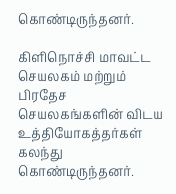கொண்டிருந்தனர்.

கிளிநொச்சி மாவட்ட செயலகம் மற்றும் பிரதேச செயலகங்களின் விடய உத்தியோகத்தர்கள் கலந்து கொண்டிருந்தனர்.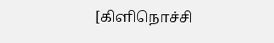[கிளிநொச்சி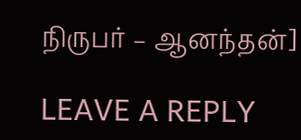நிருபர் – ஆனந்தன்]

LEAVE A REPLY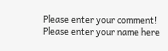Please enter your comment!
Please enter your name here